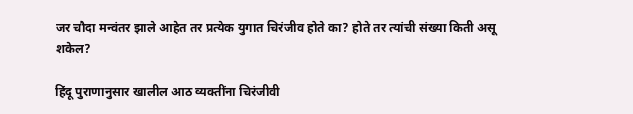जर चौदा मन्वंतर झाले आहेत तर प्रत्येक युगात चिरंजीव होते का? होते तर त्यांची संख्या किती असू शकेल?

हिंदू पुराणानुसार खालील आठ व्यक्तींना चिरंजीवी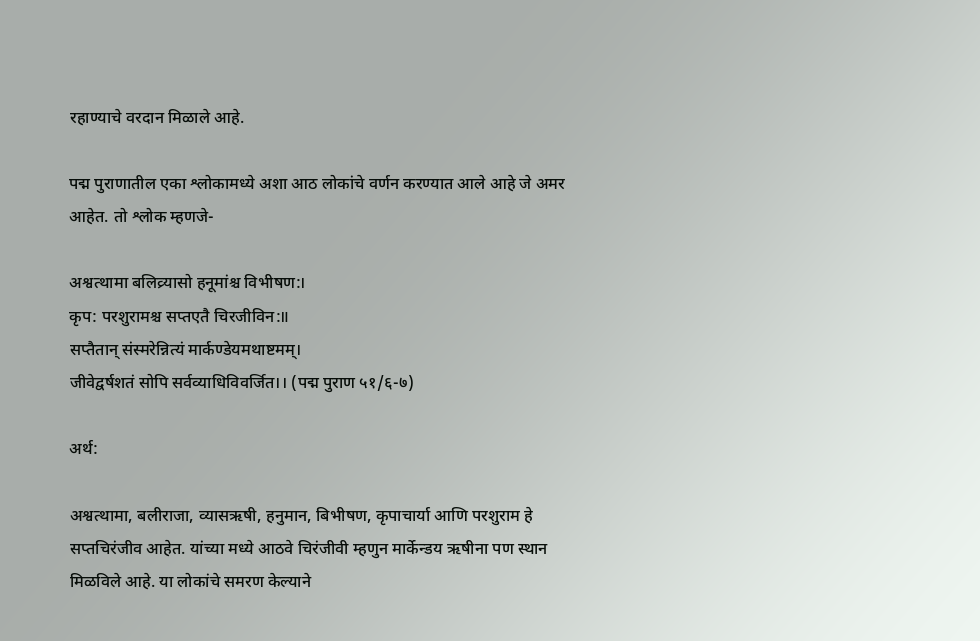रहाण्याचे वरदान मिळाले आहे.

पद्म पुराणातील एका श्लोकामध्ये अशा आठ लोकांचे वर्णन करण्यात आले आहे जे अमर आहेत. तो श्लोक म्हणजे-

अश्वत्थामा बलिव्र्यासो हनूमांश्च विभीषण:।
कृप: परशुरामश्च सप्तएतै चिरजीविन:॥
सप्तैतान् संस्मरेन्नित्यं मार्कण्डेयमथाष्टमम्।
जीवेद्वर्षशतं सोपि सर्वव्याधिविवर्जित।। (पद्म पुराण ५१/६-७)

अर्थ:

अश्वत्थामा, बलीराजा, व्यासऋषी, हनुमान, बिभीषण, कृपाचार्या आणि परशुराम हे सप्तचिरंजीव आहेत. यांच्या मध्ये आठवे चिरंजीवी म्हणुन मार्केन्डय ऋषीना पण स्थान मिळविले आहे. या लोकांचे समरण केल्याने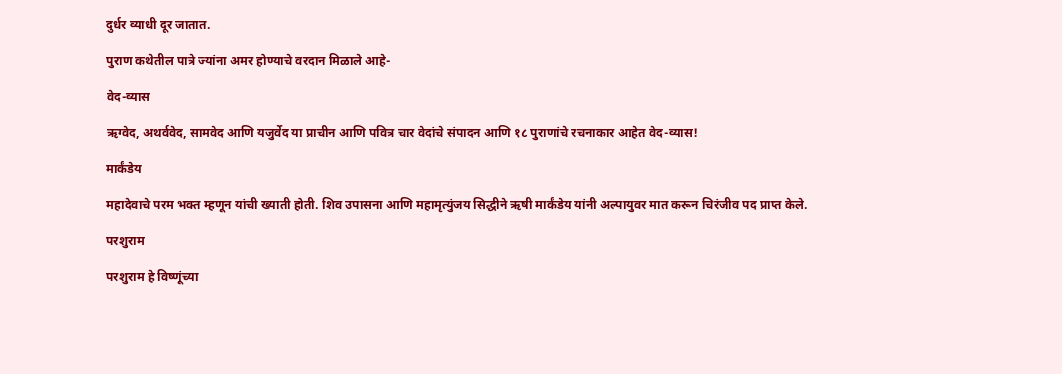दुर्धर व्याधी दूर जातात.

पुराण कथेतील पात्रे ज्यांना अमर होण्याचे वरदान मिळाले आहे-

वेद-व्यास

ऋग्वेद, अथर्ववेद, सामवेद आणि यजुर्वेद या प्राचीन आणि पवित्र चार वेदांचे संपादन आणि १८ पुराणांचे रचनाकार आहेत वेद-व्यास!

मार्कंडेय

महादेवाचे परम भक्त म्हणून यांची ख्याती होती. शिव उपासना आणि महामृत्युंजय सिद्धीने ऋषी मार्कंडेय यांनी अल्पायुवर मात करून चिरंजीव पद प्राप्त केले.

परशुराम

परशुराम हे विष्णूंच्या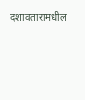दशावतारामधील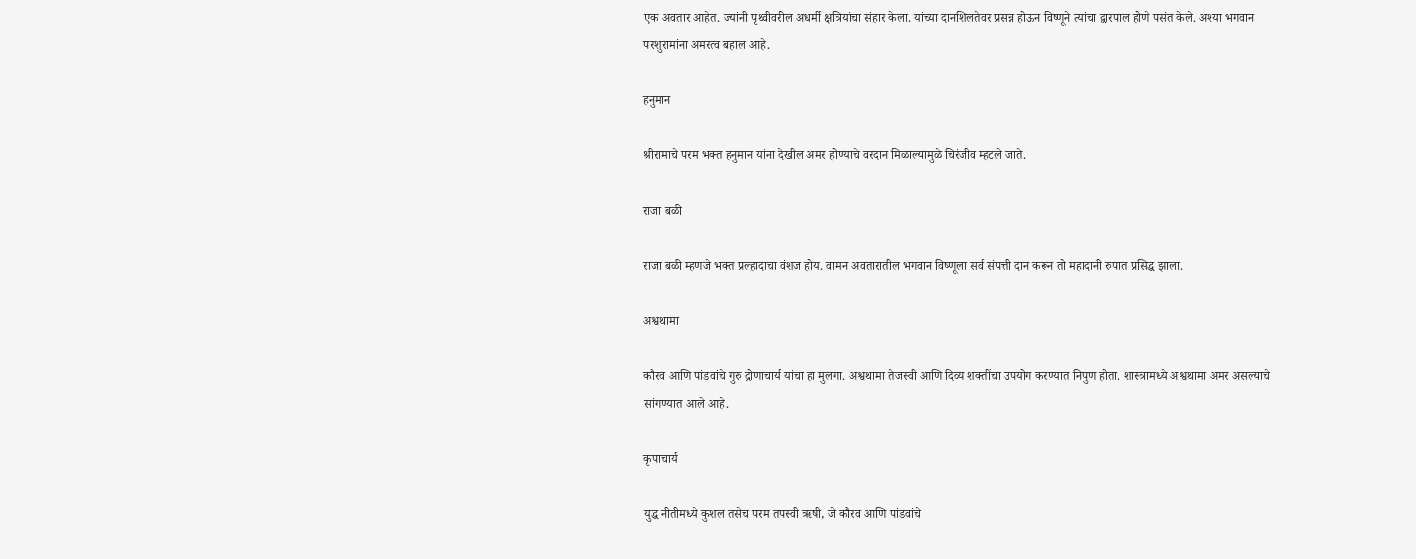एक अवतार आहेत. ज्यांनी पृथ्वीवरील अधर्मी क्षत्रियांचा संहार केला. यांच्या दानशिलतेवर प्रसन्न होऊन विष्णूने त्यांचा द्वारपाल होणे पसंत केले. अश्या भगवान परशुरामांना अमरत्व बहाल आहे.

हनुमान

श्रीरामाचे परम भक्त हनुमान यांना देखील अमर होण्याचे वरदान मिळाल्यामुळे चिरंजीव म्हटले जाते.

राजा बळी

राजा बळी म्हणजे भक्त प्रल्हादाचा वंशज होय. वामन अवतारातील भगवान विष्णूला सर्व संपत्ती दान करून तो महादानी रुपात प्रसिद्ध झाला.

अश्वथामा

कौरव आणि पांडवांचे गुरु द्रोणाचार्य यांचा हा मुलगा. अश्वथामा तेजस्वी आणि दिव्य शक्तींचा उपयोग करण्यात निपुण होता. शास्त्रामध्ये अश्वथामा अमर असल्याचे सांगण्यात आले आहे.

कृपाचार्य

युद्ध नीतीमध्ये कुशल तसेच परम तपस्वी ऋषी, जे कौरव आणि पांडवांचे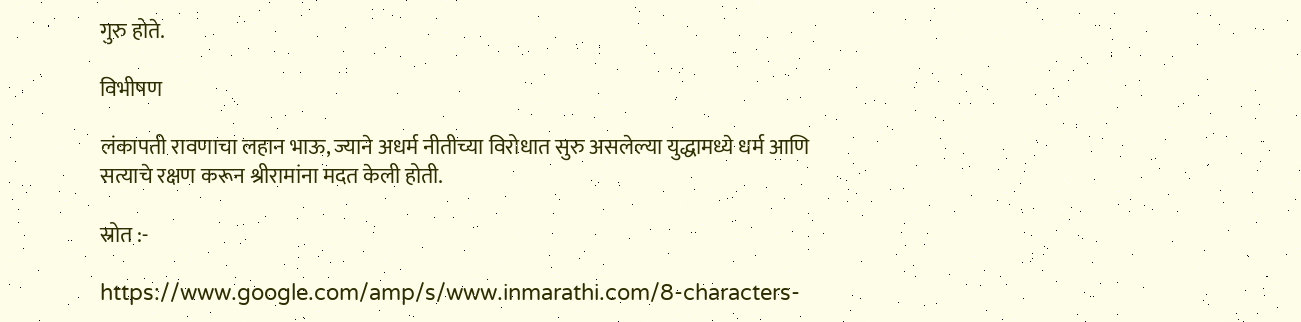गुरु होते.

विभीषण

लंकापती रावणाचा लहान भाऊ, ज्याने अधर्म नीतीच्या विरोधात सुरु असलेल्या युद्धामध्ये धर्म आणि सत्याचे रक्षण करून श्रीरामांना मदत केली होती.

स्रोत :-

https://www.google.com/amp/s/www.inmarathi.com/8-characters-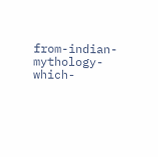from-indian-mythology-which-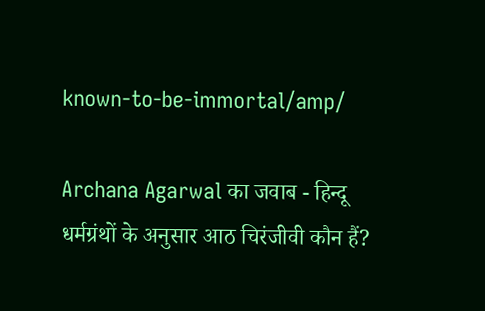known-to-be-immortal/amp/

Archana Agarwal का जवाब - हिन्दू धर्मग्रंथों के अनुसार आठ चिरंजीवी कौन हैं?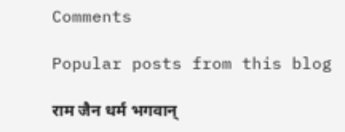Comments

Popular posts from this blog

राम जैन धर्म भगवान्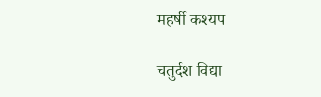महर्षी कश्यप

चतुर्दश विद्या